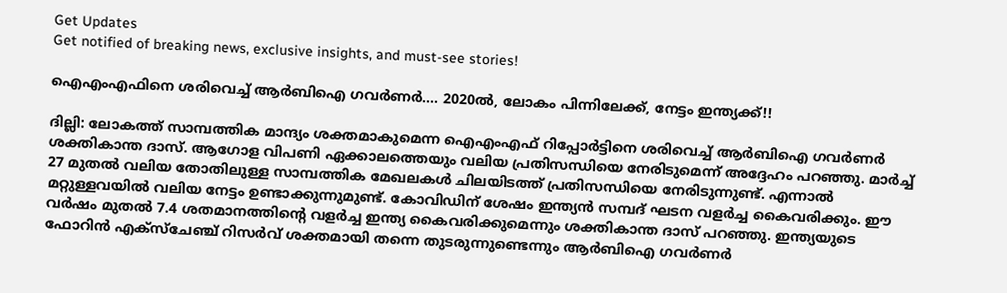Get Updates
Get notified of breaking news, exclusive insights, and must-see stories!

ഐഎംഎഫിനെ ശരിവെച്ച് ആര്‍ബിഐ ഗവര്‍ണര്‍.... 2020ല്‍, ലോകം പിന്നിലേക്ക്, നേട്ടം ഇന്ത്യക്ക്!!

ദില്ലി: ലോകത്ത് സാമ്പത്തിക മാന്ദ്യം ശക്തമാകുമെന്ന ഐഎംഎഫ് റിപ്പോര്‍ട്ടിനെ ശരിവെച്ച് ആര്‍ബിഐ ഗവര്‍ണര്‍ ശക്തികാന്ത ദാസ്. ആഗോള വിപണി ഏക്കാലത്തെയും വലിയ പ്രതിസന്ധിയെ നേരിടുമെന്ന് അദ്ദേഹം പറഞ്ഞു. മാര്‍ച്ച് 27 മുതല്‍ വലിയ തോതിലുള്ള സാമ്പത്തിക മേഖലകള്‍ ചിലയിടത്ത് പ്രതിസന്ധിയെ നേരിടുന്നുണ്ട്. എന്നാല്‍ മറ്റുള്ളവയില്‍ വലിയ നേട്ടം ഉണ്ടാക്കുന്നുമുണ്ട്. കോവിഡിന് ശേഷം ഇന്ത്യന്‍ സമ്പദ് ഘടന വളര്‍ച്ച കൈവരിക്കും. ഈ വര്‍ഷം മുതല്‍ 7.4 ശതമാനത്തിന്റെ വളര്‍ച്ച ഇന്ത്യ കൈവരിക്കുമെന്നും ശക്തികാന്ത ദാസ് പറഞ്ഞു. ഇന്ത്യയുടെ ഫോറിന്‍ എക്‌സ്‌ചേഞ്ച് റിസര്‍വ് ശക്തമായി തന്നെ തുടരുന്നുണ്ടെന്നും ആര്‍ബിഐ ഗവര്‍ണര്‍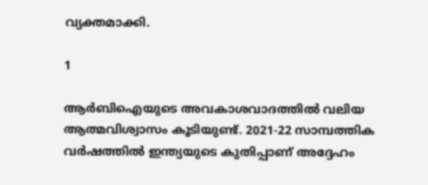വ്യക്തമാക്കി.

1

ആര്‍ബിഐയുടെ അവകാശവാദത്തില്‍ വലിയ ആത്മവിശ്വാസം കൂടിയുണ്ട്. 2021-22 സാമ്പത്തിക വര്‍ഷത്തില്‍ ഇന്ത്യയുടെ കുതിപ്പാണ് അദ്ദേഹം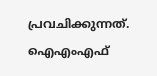പ്രവചിക്കുന്നത്. ഐഎംഎഫ്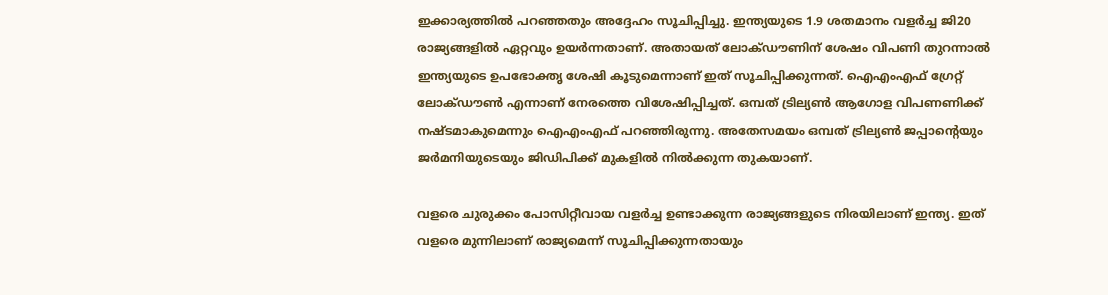ഇക്കാര്യത്തില്‍ പറഞ്ഞതും അദ്ദേഹം സൂചിപ്പിച്ചു. ഇന്ത്യയുടെ 1.9 ശതമാനം വളര്‍ച്ച ജി20 രാജ്യങ്ങളില്‍ ഏറ്റവും ഉയര്‍ന്നതാണ്. അതായത് ലോക്ഡൗണിന് ശേഷം വിപണി തുറന്നാല്‍ ഇന്ത്യയുടെ ഉപഭോക്തൃ ശേഷി കൂടുമെന്നാണ് ഇത് സൂചിപ്പിക്കുന്നത്. ഐഎംഎഫ് ഗ്രേറ്റ് ലോക്ഡൗണ്‍ എന്നാണ് നേരത്തെ വിശേഷിപ്പിച്ചത്. ഒമ്പത് ട്രില്യണ്‍ ആഗോള വിപണണിക്ക് നഷ്ടമാകുമെന്നും ഐഎംഎഫ് പറഞ്ഞിരുന്നു. അതേസമയം ഒമ്പത് ട്രില്യണ്‍ ജപ്പാന്റെയും ജര്‍മനിയുടെയും ജിഡിപിക്ക് മുകളില്‍ നില്‍ക്കുന്ന തുകയാണ്.

വളരെ ചുരുക്കം പോസിറ്റീവായ വളര്‍ച്ച ഉണ്ടാക്കുന്ന രാജ്യങ്ങളുടെ നിരയിലാണ് ഇന്ത്യ. ഇത് വളരെ മുന്നിലാണ് രാജ്യമെന്ന് സൂചിപ്പിക്കുന്നതായും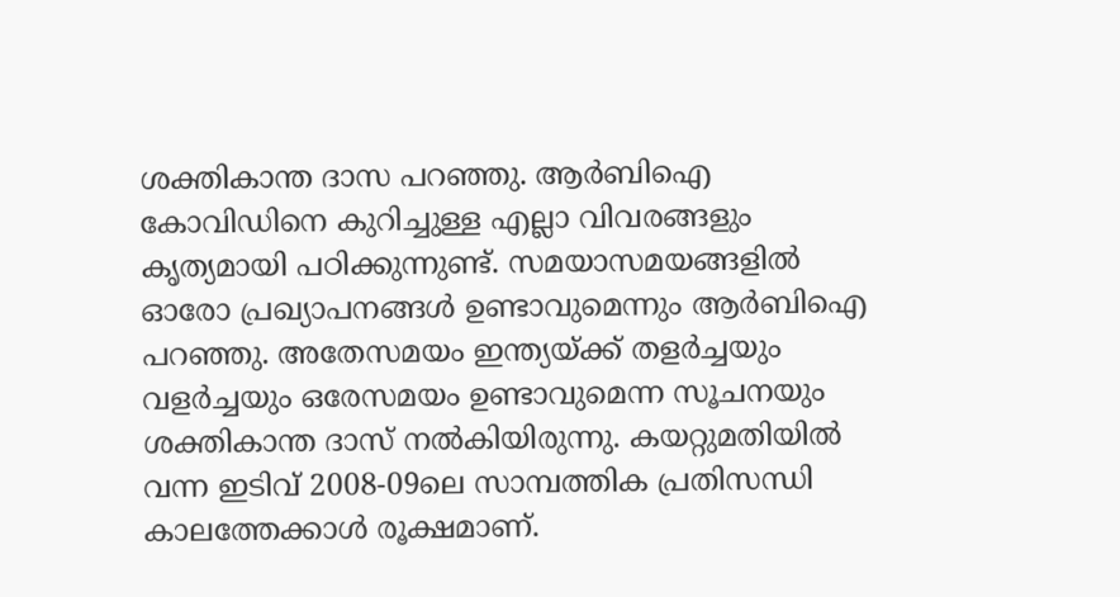ശക്തികാന്ത ദാസ പറഞ്ഞു. ആര്‍ബിഐ കോവിഡിനെ കുറിച്ചുള്ള എല്ലാ വിവരങ്ങളും കൃത്യമായി പഠിക്കുന്നുണ്ട്. സമയാസമയങ്ങളില്‍ ഓരോ പ്രഖ്യാപനങ്ങള്‍ ഉണ്ടാവുമെന്നും ആര്‍ബിഐ പറഞ്ഞു. അതേസമയം ഇന്ത്യയ്ക്ക് തളര്‍ച്ചയും വളര്‍ച്ചയും ഒരേസമയം ഉണ്ടാവുമെന്ന സൂചനയും ശക്തികാന്ത ദാസ് നല്‍കിയിരുന്നു. കയറ്റുമതിയില്‍ വന്ന ഇടിവ് 2008-09ലെ സാമ്പത്തിക പ്രതിസന്ധി കാലത്തേക്കാള്‍ രൂക്ഷമാണ്.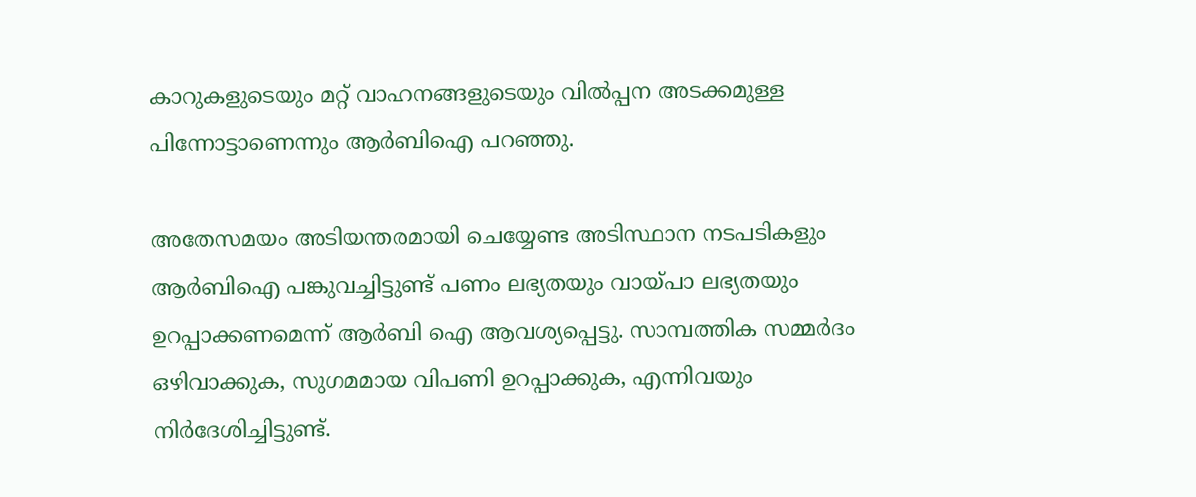കാറുകളുടെയും മറ്റ് വാഹനങ്ങളുടെയും വില്‍പ്പന അടക്കമുള്ള പിന്നോട്ടാണെന്നും ആര്‍ബിഐ പറഞ്ഞു.

അതേസമയം അടിയന്തരമായി ചെയ്യേണ്ട അടിസ്ഥാന നടപടികളും ആര്‍ബിഐ പങ്കുവച്ചിട്ടുണ്ട് പണം ലഭ്യതയും വായ്പാ ലഭ്യതയും ഉറപ്പാക്കണമെന്ന് ആര്‍ബി ഐ ആവശ്യപ്പെട്ടു. സാമ്പത്തിക സമ്മര്‍ദം ഒഴിവാക്കുക, സുഗമമായ വിപണി ഉറപ്പാക്കുക, എന്നിവയും നിര്‍ദേശിച്ചിട്ടുണ്ട്.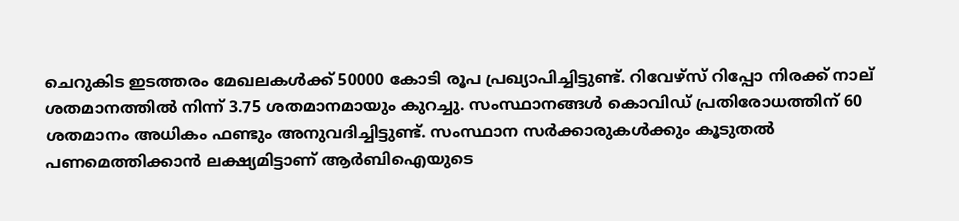ചെറുകിട ഇടത്തരം മേഖലകള്‍ക്ക് 50000 കോടി രൂപ പ്രഖ്യാപിച്ചിട്ടുണ്ട്. റിവേഴ്‌സ് റിപ്പോ നിരക്ക് നാല് ശതമാനത്തില്‍ നിന്ന് 3.75 ശതമാനമായും കുറച്ചു. സംസ്ഥാനങ്ങള്‍ കൊവിഡ് പ്രതിരോധത്തിന് 60 ശതമാനം അധികം ഫണ്ടും അനുവദിച്ചിട്ടുണ്ട്. സംസ്ഥാന സര്‍ക്കാരുകള്‍ക്കും കൂടുതല്‍ പണമെത്തിക്കാന്‍ ലക്ഷ്യമിട്ടാണ് ആര്‍ബിഐയുടെ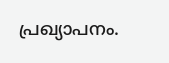പ്രഖ്യാപനം.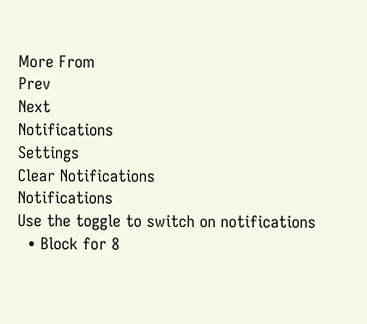More From
Prev
Next
Notifications
Settings
Clear Notifications
Notifications
Use the toggle to switch on notifications
  • Block for 8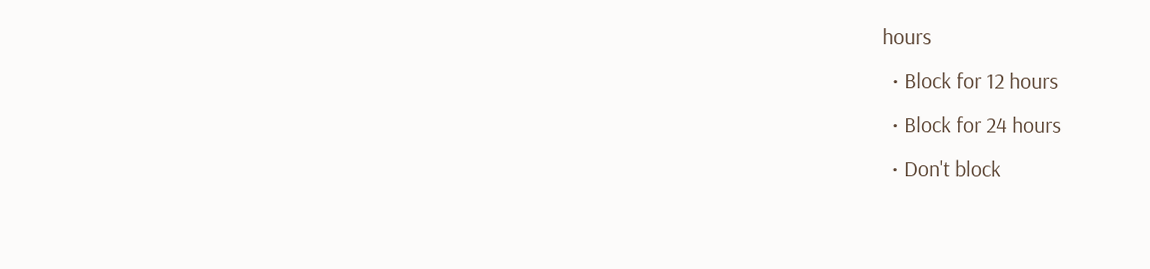hours
  • Block for 12 hours
  • Block for 24 hours
  • Don't block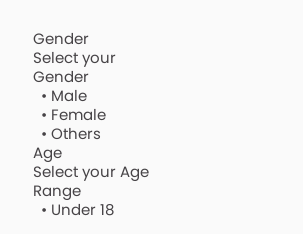Gender
Select your Gender
  • Male
  • Female
  • Others
Age
Select your Age Range
  • Under 18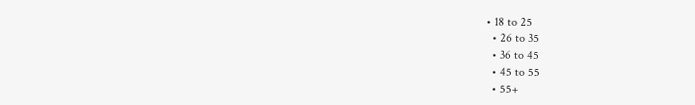• 18 to 25
  • 26 to 35
  • 36 to 45
  • 45 to 55
  • 55+